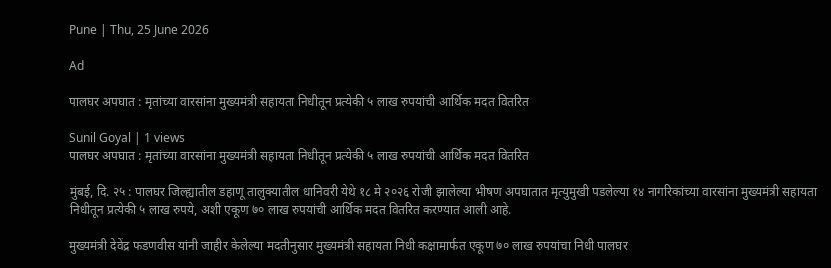Pune | Thu, 25 June 2026

Ad

पालघर अपघात : मृतांच्या वारसांना मुख्यमंत्री सहायता निधीतून प्रत्येकी ५ लाख रुपयांची आर्थिक मदत वितरित

Sunil Goyal | 1 views
पालघर अपघात : मृतांच्या वारसांना मुख्यमंत्री सहायता निधीतून प्रत्येकी ५ लाख रुपयांची आर्थिक मदत वितरित

मुंबई, दि. २५ : पालघर जिल्ह्यातील डहाणू तालुक्यातील धानिवरी येथे १८ मे २०२६ रोजी झालेल्या भीषण अपघातात मृत्युमुखी पडलेल्या १४ नागरिकांच्या वारसांना मुख्यमंत्री सहायता निधीतून प्रत्येकी ५ लाख रुपये, अशी एकूण ७० लाख रुपयांची आर्थिक मदत वितरित करण्यात आली आहे.

मुख्यमंत्री देवेंद्र फडणवीस यांनी जाहीर केलेल्या मदतीनुसार मुख्यमंत्री सहायता निधी कक्षामार्फत एकूण ७० लाख रुपयांचा निधी पालघर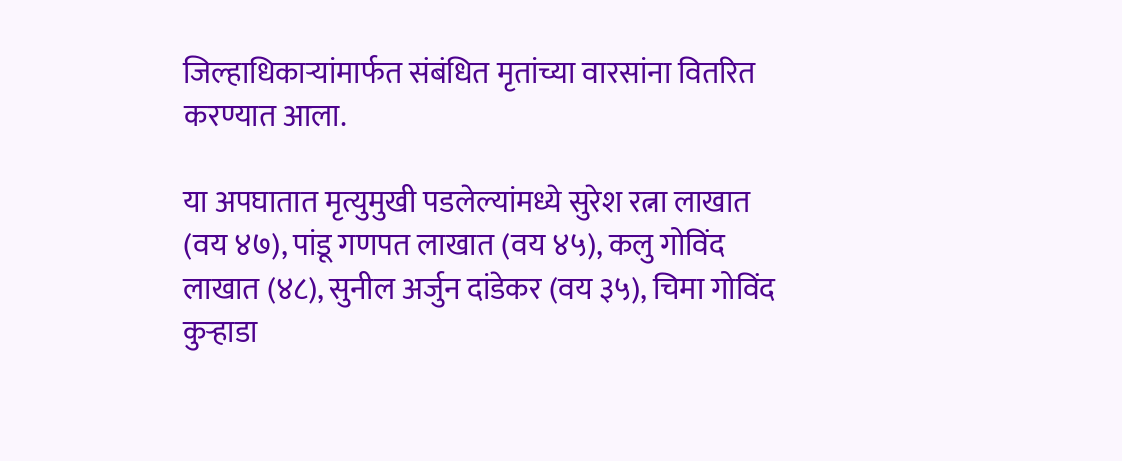जिल्हाधिकाऱ्यांमार्फत संबंधित मृतांच्या वारसांना वितरित करण्यात आला.

या अपघातात मृत्युमुखी पडलेल्यांमध्ये सुरेश रत्ना लाखात (वय ४७), पांडू गणपत लाखात (वय ४५), कलु गोविंद लाखात (४८), सुनील अर्जुन दांडेकर (वय ३५), चिमा गोविंद कुऱ्हाडा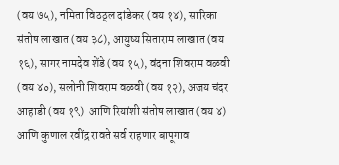(वय ७५), नमिता विठठ्ल दांडेकर (वय १४), सारिका संतोष लाखात (वय ३८), आयुष्य सिताराम लाखात (वय १६), सागर नामदेव शेंडे (वय १५), वंदना शिवराम वळवी (वय ४०), सलोनी शिवराम वळवी (वय १२), अजय चंदर आहाडी (वय १९)  आणि रियांशी संतोष लाखात (वय ४) आणि कुणाल रवींद्र रावते सर्व राहणार बापूगाव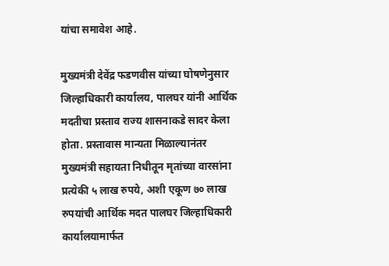यांचा समावेश आहे.

मुख्यमंत्री देवेंद्र फडणवीस यांच्या घोषणेनुसार जिल्हाधिकारी कार्यालय, पालघर यांनी आर्थिक मदतीचा प्रस्ताव राज्य शासनाकडे सादर केला होता. प्रस्तावास मान्यता मिळाल्यानंतर मुख्यमंत्री सहायता निधीतून मृतांच्या वारसांना प्रत्येकी ५ लाख रुपये, अशी एकूण ७० लाख रुपयांची आर्थिक मदत पालघर जिल्हाधिकारी कार्यालयामार्फत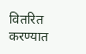वितरित करण्यात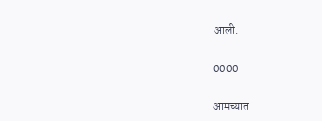आली.

0000

आमच्यात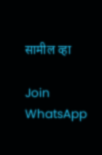सामील व्हा

Join WhatsApp